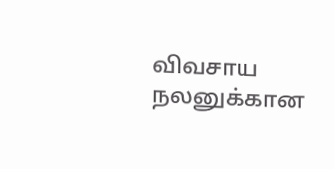விவசாய நலனுக்கான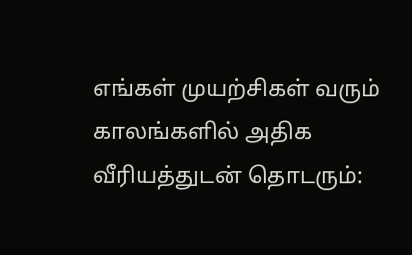எங்கள் முயற்சிகள் வரும் காலங்களில் அதிக வீரியத்துடன் தொடரும்: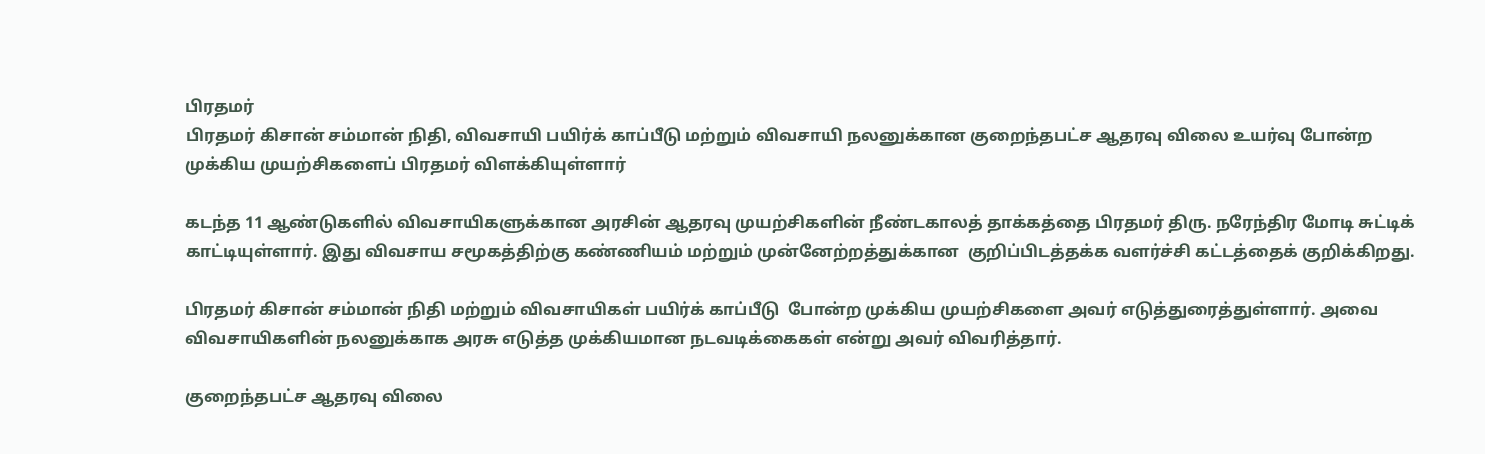பிரதமர்
பிரதமர் கிசான் சம்மான் நிதி, விவசாயி பயிர்க் காப்பீடு மற்றும் விவசாயி நலனுக்கான குறைந்தபட்ச ஆதரவு விலை உயர்வு போன்ற முக்கிய முயற்சிகளைப் பிரதமர் விளக்கியுள்ளார்

கடந்த 11 ஆண்டுகளில் விவசாயிகளுக்கான அரசின் ஆதரவு முயற்சிகளின் நீண்டகாலத் தாக்கத்தை பிரதமர் திரு. நரேந்திர மோடி சுட்டிக் காட்டியுள்ளார். இது விவசாய சமூகத்திற்கு கண்ணியம் மற்றும் முன்னேற்றத்துக்கான  குறிப்பிடத்தக்க வளர்ச்சி கட்டத்தைக் குறிக்கிறது.

பிரதமர் கிசான் சம்மான் நிதி மற்றும் விவசாயிகள் பயிர்க் காப்பீடு  போன்ற முக்கிய முயற்சிகளை அவர் எடுத்துரைத்துள்ளார். அவை விவசாயிகளின் நலனுக்காக அரசு எடுத்த முக்கியமான நடவடிக்கைகள் என்று அவர் விவரித்தார்.

குறைந்தபட்ச ஆதரவு விலை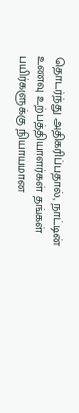தொடர்ந்து அதிகரிப்பதால், நாட்டின் உணவு உற்பத்தியாளர்கள் தங்கள் பயிர்களுக்கு நியாயமான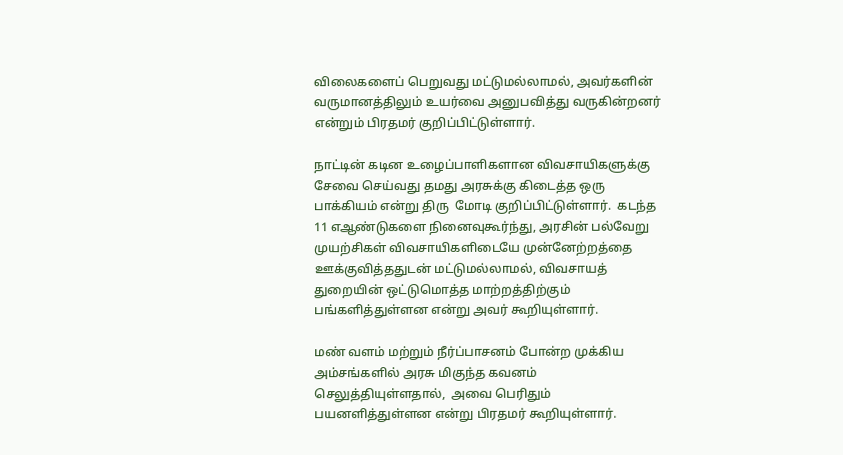விலைகளைப் பெறுவது மட்டுமல்லாமல், அவர்களின் வருமானத்திலும் உயர்வை அனுபவித்து வருகின்றனர் என்றும் பிரதமர் குறிப்பிட்டுள்ளார்.

நாட்டின் கடின உழைப்பாளிகளான விவசாயிகளுக்கு சேவை செய்வது தமது அரசுக்கு கிடைத்த ஒரு பாக்கியம் என்று திரு  மோடி குறிப்பிட்டுள்ளார்.  கடந்த 11 எஆண்டுகளை நினைவுகூர்ந்து, அரசின் பல்வேறு முயற்சிகள் விவசாயிகளிடையே முன்னேற்றத்தை ஊக்குவித்ததுடன் மட்டுமல்லாமல், விவசாயத் துறையின் ஒட்டுமொத்த மாற்றத்திற்கும் பங்களித்துள்ளன என்று அவர் கூறியுள்ளார்.

மண் வளம் மற்றும் நீர்ப்பாசனம் போன்ற முக்கிய அம்சங்களில் அரசு மிகுந்த கவனம் செலுத்தியுள்ளதால்,  அவை பெரிதும் பயனளித்துள்ளன என்று பிரதமர் கூறியுள்ளார்.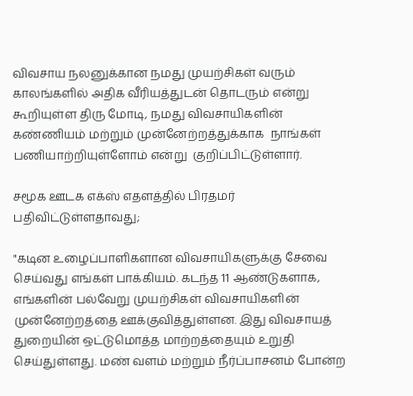விவசாய நலனுக்கான நமது முயற்சிகள் வரும் காலங்களில் அதிக வீரியத்துடன் தொடரும் என்று கூறியுள்ள திரு மோடி, நமது விவசாயிகளின் கண்ணியம் மற்றும் முன்னேற்றத்துக்காக  நாங்கள் பணியாற்றியுள்ளோம் என்று  குறிப்பிட்டுள்ளார்.

சமூக ஊடக எக்ஸ் எதளத்தில் பிரதமர் பதிவிட்டுள்ளதாவது;

"கடின உழைப்பாளிகளான விவசாயிகளுக்கு சேவை செய்வது எங்கள் பாக்கியம். கடந்த 11 ஆண்டுகளாக, எங்களின் பல்வேறு முயற்சிகள் விவசாயிகளின் முன்னேற்றத்தை ஊக்குவித்துள்ளன. இது விவசாயத் துறையின் ஒட்டுமொத்த மாற்றத்தையும் உறுதி செய்துள்ளது. மண் வளம் மற்றும் நீர்ப்பாசனம் போன்ற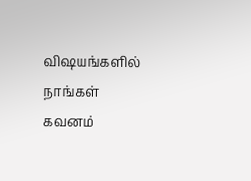விஷயங்களில் நாங்கள் கவனம்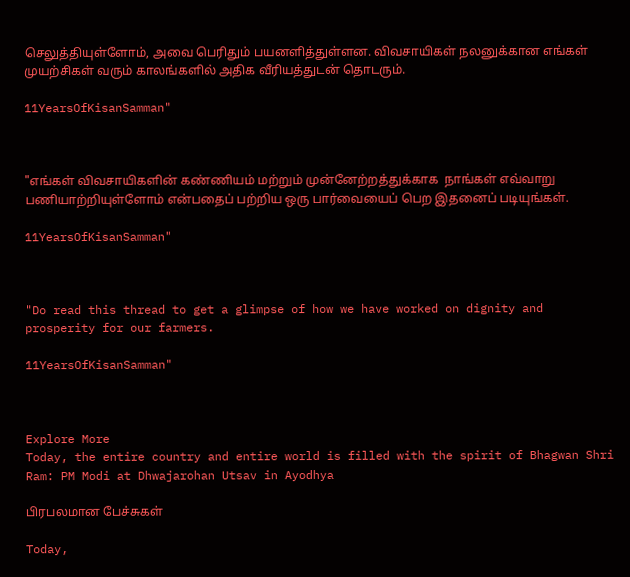செலுத்தியுள்ளோம், அவை பெரிதும் பயனளித்துள்ளன. விவசாயிகள் நலனுக்கான எங்கள் முயற்சிகள் வரும் காலங்களில் அதிக வீரியத்துடன் தொடரும்.

11YearsOfKisanSamman"



"எங்கள் விவசாயிகளின் கண்ணியம் மற்றும் முன்னேற்றத்துக்காக  நாங்கள் எவ்வாறு பணியாற்றியுள்ளோம் என்பதைப் பற்றிய ஒரு பார்வையைப் பெற இதனைப் படியுங்கள்.

11YearsOfKisanSamman"



"Do read this thread to get a glimpse of how we have worked on dignity and prosperity for our farmers.

11YearsOfKisanSamman"



Explore More
Today, the entire country and entire world is filled with the spirit of Bhagwan Shri Ram: PM Modi at Dhwajarohan Utsav in Ayodhya

பிரபலமான பேச்சுகள்

Today,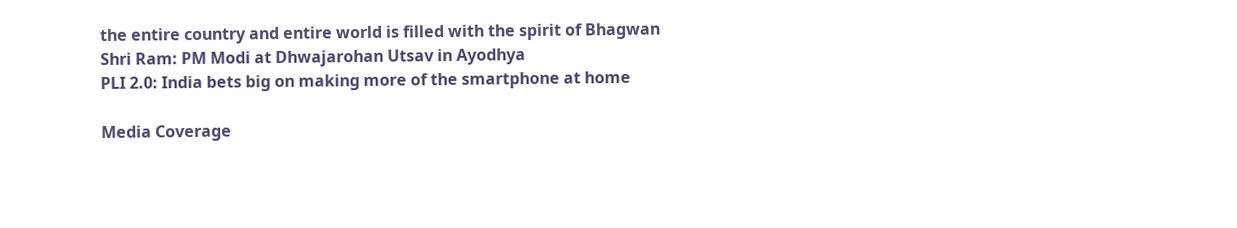the entire country and entire world is filled with the spirit of Bhagwan Shri Ram: PM Modi at Dhwajarohan Utsav in Ayodhya
PLI 2.0: India bets big on making more of the smartphone at home

Media Coverage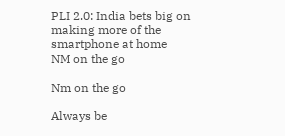PLI 2.0: India bets big on making more of the smartphone at home
NM on the go

Nm on the go

Always be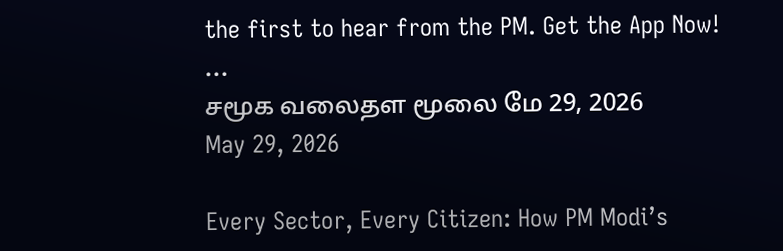the first to hear from the PM. Get the App Now!
...
சமூக வலைதள மூலை மே 29, 2026
May 29, 2026

Every Sector, Every Citizen: How PM Modi’s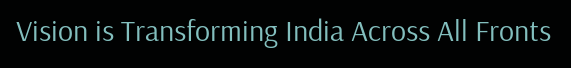Vision is Transforming India Across All Fronts